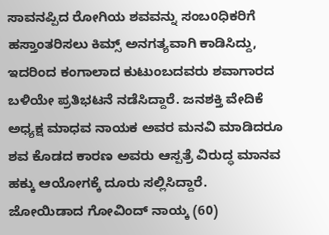ಸಾವನಪ್ಪಿದ ರೋಗಿಯ ಶವವನ್ನು ಸಂಬoಧಿಕರಿಗೆ ಹಸ್ತಾಂತರಿಸಲು ಕಿಮ್ಸ್ ಅನಗತ್ಯವಾಗಿ ಕಾಡಿಸಿದ್ದು, ಇದರಿಂದ ಕಂಗಾಲಾದ ಕುಟುಂಬದವರು ಶವಾಗಾರದ ಬಳಿಯೇ ಪ್ರತಿಭಟನೆ ನಡೆಸಿದ್ದಾರೆ. ಜನಶಕ್ತಿ ವೇದಿಕೆ ಅಧ್ಯಕ್ಷ ಮಾಧವ ನಾಯಕ ಅವರ ಮನವಿ ಮಾಡಿದರೂ ಶವ ಕೊಡದ ಕಾರಣ ಅವರು ಆಸ್ಪತ್ರೆ ವಿರುದ್ಧ ಮಾನವ ಹಕ್ಕು ಆಯೋಗಕ್ಕೆ ದೂರು ಸಲ್ಲಿಸಿದ್ದಾರೆ.
ಜೋಯಿಡಾದ ಗೋವಿಂದ್ ನಾಯ್ಕ (60)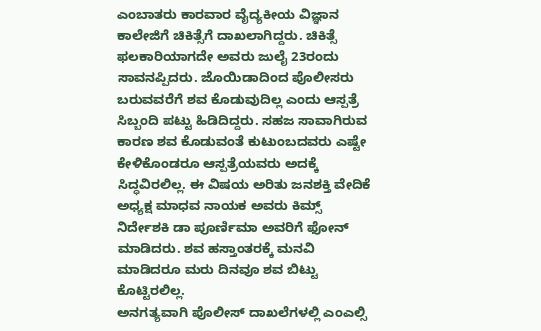ಎಂಬಾತರು ಕಾರವಾರ ವೈದ್ಯಕೀಯ ವಿಜ್ಞಾನ ಕಾಲೇಜಿಗೆ ಚಿಕಿತ್ಸೆಗೆ ದಾಖಲಾಗಿದ್ದರು. ಚಿಕಿತ್ಸೆ ಫಲಕಾರಿಯಾಗದೇ ಅವರು ಜುಲೈ 23ರಂದು ಸಾವನಪ್ಪಿದರು. ಜೊಯಿಡಾದಿಂದ ಪೊಲೀಸರು ಬರುವವರೆಗೆ ಶವ ಕೊಡುವುದಿಲ್ಲ ಎಂದು ಆಸ್ಪತ್ರೆ ಸಿಬ್ಬಂದಿ ಪಟ್ಟು ಹಿಡಿದಿದ್ದರು. ಸಹಜ ಸಾವಾಗಿರುವ ಕಾರಣ ಶವ ಕೊಡುವಂತೆ ಕುಟುಂಬದವರು ಎಷ್ಟೇ ಕೇಳಿಕೊಂಡರೂ ಆಸ್ಪತ್ರೆಯವರು ಅದಕ್ಕೆ ಸಿದ್ಧವಿರಲಿಲ್ಲ. ಈ ವಿಷಯ ಅರಿತು ಜನಶಕ್ತಿ ವೇದಿಕೆ ಅಧ್ಯಕ್ಷ ಮಾಧವ ನಾಯಕ ಅವರು ಕಿಮ್ಸ್ ನಿರ್ದೇಶಕಿ ಡಾ ಪೂರ್ಣಿಮಾ ಅವರಿಗೆ ಫೋನ್ ಮಾಡಿದರು. ಶವ ಹಸ್ತಾಂತರಕ್ಕೆ ಮನವಿ ಮಾಡಿದರೂ ಮರು ದಿನವೂ ಶವ ಬಿಟ್ಟು ಕೊಟ್ಟಿರಲಿಲ್ಲ.
ಅನಗತ್ಯವಾಗಿ ಪೊಲೀಸ್ ದಾಖಲೆಗಳಲ್ಲಿ ಎಂಎಲ್ಸಿ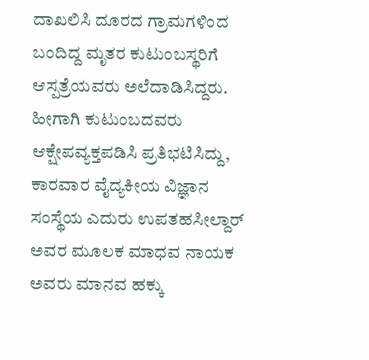ದಾಖಲಿಸಿ ದೂರದ ಗ್ರಾಮಗಳಿಂದ ಬಂದಿದ್ದ ಮೃತರ ಕುಟುಂಬಸ್ಥರಿಗೆ ಆಸ್ಪತ್ರೆಯವರು ಅಲೆದಾಡಿಸಿದ್ದರು. ಹೀಗಾಗಿ ಕುಟುಂಬದವರು ಆಕ್ಷೇಪವ್ಯಕ್ತಪಡಿಸಿ ಪ್ರತಿಭಟಿಸಿದ್ದು, ಕಾರವಾರ ವೈದ್ಯಕೀಯ ವಿಜ್ಞಾನ ಸಂಸ್ಥೆಯ ಎದುರು ಉಪತಹಸೀಲ್ದಾರ್ ಅವರ ಮೂಲಕ ಮಾಧವ ನಾಯಕ ಅವರು ಮಾನವ ಹಕ್ಕು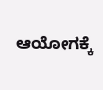ಆಯೋಗಕ್ಕೆ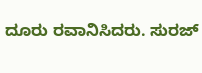ದೂರು ರವಾನಿಸಿದರು. ಸುರಜ್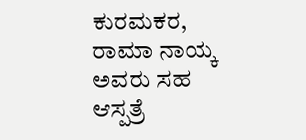ಕುರಮಕರ, ರಾಮಾ ನಾಯ್ಕ ಅವರು ಸಹ ಆಸ್ಪತ್ರೆ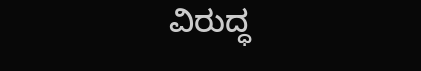ವಿರುದ್ಧ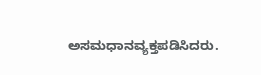ಅಸಮಧಾನವ್ಯಕ್ತಪಡಿಸಿದರು.